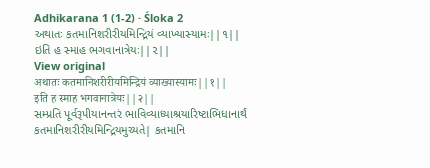Adhikarana 1 (1-2) · Śloka 2
અથાતઃ કતમાનિશરીરીયમિન્દ્રિયં વ્યાખ્યાસ્યામઃ||૧||
ઇતિ હ સ્માહ ભગવાનાત્રેયઃ||૨||
View original
अथातः कतमानिशरीरीयमिन्द्रियं व्याख्यास्यामः||१||
इति ह स्माह भगवानात्रेयः||२||
સમ્પ્રતિ પૂર્વરૂપીયાનન્તરં ભાવિવ્યાધ્યાશ્રયારિષ્ટાભિધાનાર્થં કતમાનિશરીરીયમિન્દ્રિયમુચ્યતે| કતમાનિ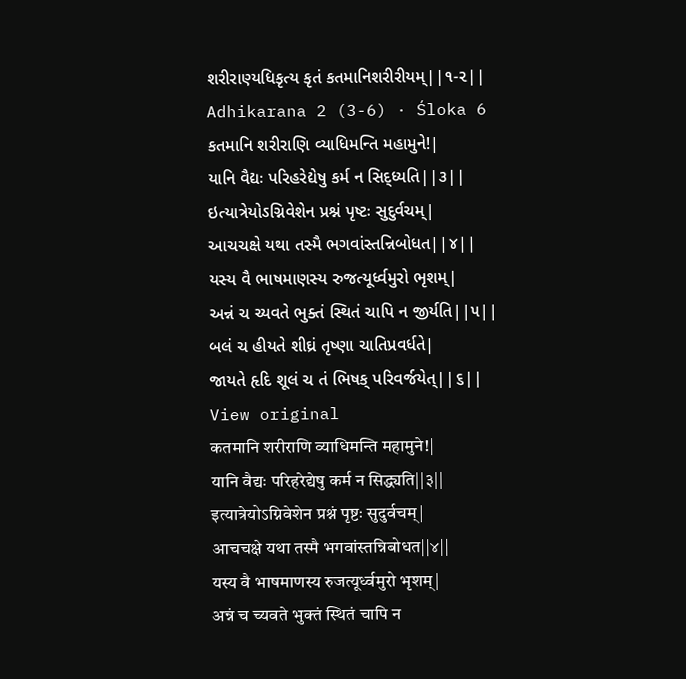શરીરાણ્યધિકૃત્ય કૃતં કતમાનિશરીરીયમ્||૧-૨||
Adhikarana 2 (3-6) · Śloka 6
કતમાનિ શરીરાણિ વ્યાધિમન્તિ મહામુને!|
યાનિ વૈદ્યઃ પરિહરેદ્યેષુ કર્મ ન સિદ્ધ્યતિ||૩||
ઇત્યાત્રેયોઽગ્નિવેશેન પ્રશ્નં પૃષ્ટઃ સુદુર્વચમ્|
આચચક્ષે યથા તસ્મૈ ભગવાંસ્તન્નિબોધત||૪||
યસ્ય વૈ ભાષમાણસ્ય રુજત્યૂર્ધ્વમુરો ભૃશમ્|
અન્નં ચ ચ્યવતે ભુક્તં સ્થિતં ચાપિ ન જીર્યતિ||૫||
બલં ચ હીયતે શીઘ્રં તૃષ્ણા ચાતિપ્રવર્ધતે|
જાયતે હૃદિ શૂલં ચ તં ભિષક્ પરિવર્જયેત્||૬||
View original
कतमानि शरीराणि व्याधिमन्ति महामुने!|
यानि वैद्यः परिहरेद्येषु कर्म न सिद्ध्यति||३||
इत्यात्रेयोऽग्निवेशेन प्रश्नं पृष्टः सुदुर्वचम्|
आचचक्षे यथा तस्मै भगवांस्तन्निबोधत||४||
यस्य वै भाषमाणस्य रुजत्यूर्ध्वमुरो भृशम्|
अन्नं च च्यवते भुक्तं स्थितं चापि न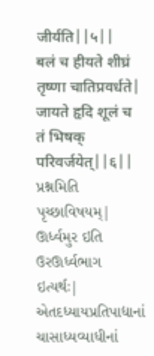जीर्यति||५||
बलं च हीयते शीघ्रं तृष्णा चातिप्रवर्धते|
जायते हृदि शूलं च तं भिषक् परिवर्जयेत्||६||
પ્રશ્નમિતિ પૃચ્છાવિષયમ્| ઊર્ધ્વમુર ઇતિ ઉરઊર્ધ્વભાગ ઇત્યર્થઃ| એતદધ્યાયપ્રતિપાદ્યાનાં ચાસાધ્યવ્યાધીનાં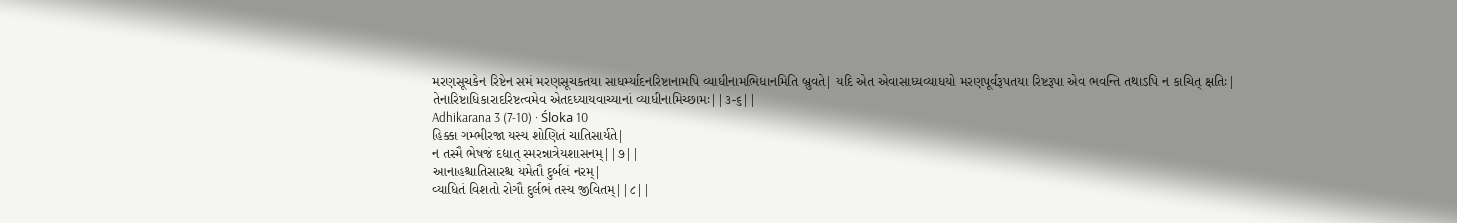મરણસૂચકેન રિષ્ટેન સમં મરણસૂચકતયા સાધર્મ્યાદનરિષ્ટાનામપિ વ્યાધીનામભિધાનમિતિ બ્રુવતે| યદિ એત એવાસાધ્યવ્યાધયો મરણપૂર્વરૂપતયા રિષ્ટરૂપા એવ ભવન્તિ તથાઽપિ ન કાચિત્ ક્ષતિઃ| તેનારિષ્ટાધિકારાદરિષ્ટત્વમેવ એતદધ્યાયવાચ્યાનાં વ્યાધીનામિચ્છામઃ||૩-૬||
Adhikarana 3 (7-10) · Śloka 10
હિક્કા ગમ્ભીરજા યસ્ય શોણિતં ચાતિસાર્યતે|
ન તસ્મૈ ભેષજં દદ્યાત્ સ્મરન્નાત્રેયશાસનમ્||૭||
આનાહશ્ચાતિસારશ્ચ યમેતૌ દુર્બલં નરમ્|
વ્યાધિતં વિશતો રોગૌ દુર્લભં તસ્ય જીવિતમ્||૮||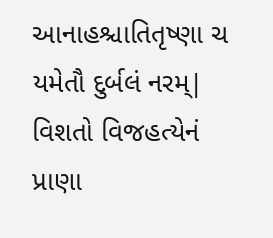આનાહશ્ચાતિતૃષ્ણા ચ યમેતૌ દુર્બલં નરમ્|
વિશતો વિજહત્યેનં પ્રાણા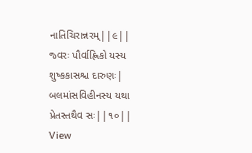નાતિચિરાન્નરમ્||૯||
જ્વરઃ પૌર્વાહ્ણિકો યસ્ય શુષ્કકાસશ્ચ દારુણઃ|
બલમાંસવિહીનસ્ય યથા પ્રેતસ્તથૈવ સઃ||૧૦||
View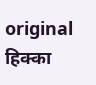original
हिक्का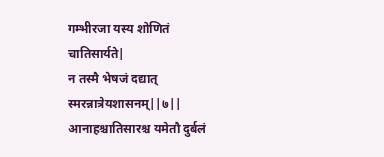गम्भीरजा यस्य शोणितं चातिसार्यते|
न तस्मै भेषजं दद्यात् स्मरन्नात्रेयशासनम्||७||
आनाहश्चातिसारश्च यमेतौ दुर्बलं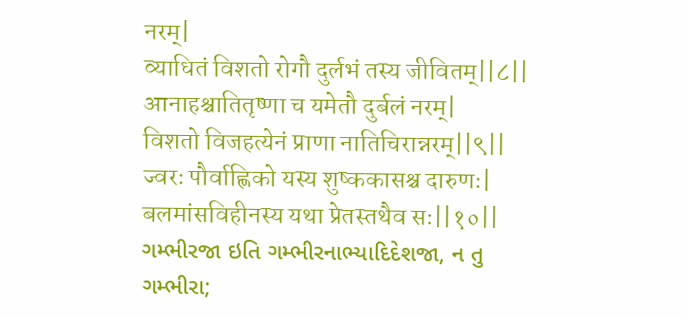नरम्|
व्याधितं विशतो रोगौ दुर्लभं तस्य जीवितम्||८||
आनाहश्चातितृष्णा च यमेतौ दुर्बलं नरम्|
विशतो विजहत्येनं प्राणा नातिचिरान्नरम्||९||
ज्वरः पौर्वाह्णिको यस्य शुष्ककासश्च दारुणः|
बलमांसविहीनस्य यथा प्रेतस्तथैव सः||१०||
ગમ્ભીરજા ઇતિ ગમ્ભીરનાભ્યાદિદેશજા, ન તુ ગમ્ભીરા;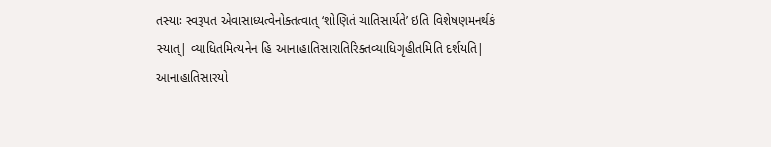તસ્યાઃ સ્વરૂપત એવાસાધ્યત્વેનોક્તત્વાત્ ‘શોણિતં ચાતિસાર્યતે’ ઇતિ વિશેષણમનર્થકં સ્યાત્| વ્યાધિતમિત્યનેન હિ આનાહાતિસારાતિરિક્તવ્યાધિગૃહીતમિતિ દર્શયતિ| આનાહાતિસારયો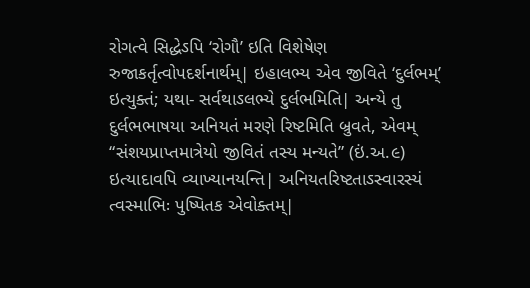રોગત્વે સિદ્ધેઽપિ ‘રોગૌ’ ઇતિ વિશેષેણ રુજાકર્તૃત્વોપદર્શનાર્થમ્| ઇહાલભ્ય એવ જીવિતે ‘દુર્લભમ્’ ઇત્યુક્તં; યથા- સર્વથાઽલભ્યે દુર્લભમિતિ| અન્યે તુ દુર્લભભાષયા અનિયતં મરણે રિષ્ટમિતિ બ્રુવતે, એવમ્ “સંશયપ્રાપ્તમાત્રેયો જીવિતં તસ્ય મન્યતે” (ઇં.અ.૯) ઇત્યાદાવપિ વ્યાખ્યાનયન્તિ| અનિયતરિષ્ટતાઽસ્વારસ્યં ત્વસ્માભિઃ પુષ્પિતક એવોક્તમ્|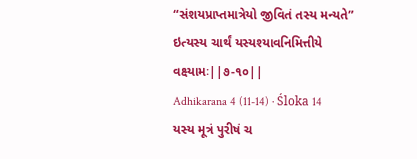“સંશયપ્રાપ્તમાત્રેયો જીવિતં તસ્ય મન્યતે” ઇત્યસ્ય ચાર્થં યસ્યશ્યાવનિમિત્તીયે વક્ષ્યામઃ||૭-૧૦||
Adhikarana 4 (11-14) · Śloka 14
યસ્ય મૂત્રં પુરીષં ચ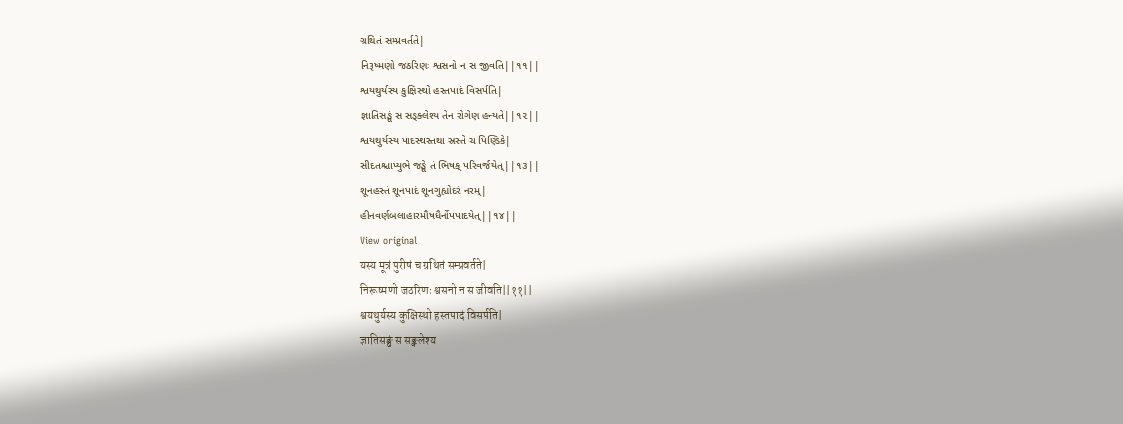ગ્રથિતં સમ્પ્રવર્તતે|
નિરૂષ્મણો જઠરિણઃ શ્વસનો ન સ જીવતિ||૧૧||
શ્વયથુર્યસ્ય કુક્ષિસ્થો હસ્તપાદં વિસર્પતિ|
જ્ઞાતિસઙ્ઘં સ સઙ્ક્લેશ્ય તેન રોગેણ હન્યતે||૧૨||
શ્વયથુર્યસ્ય પાદસ્થસ્તથા સ્રસ્તે ચ પિણ્ડિકે|
સીદતશ્ચાપ્યુભે જઙ્ઘે તં ભિષક્ પરિવર્જયેત્||૧૩||
શૂનહસ્તં શૂનપાદં શૂનગુહ્યોદરં નરમ્|
હીનવર્ણબલાહારમૌષધૈર્નોપપાદયેત્||૧૪||
View original
यस्य मूत्रं पुरीषं च ग्रथितं सम्प्रवर्तते|
निरूष्मणो जठरिणः श्वसनो न स जीवति||११||
श्वयथुर्यस्य कुक्षिस्थो हस्तपादं विसर्पति|
ज्ञातिसङ्घं स सङ्क्लेश्य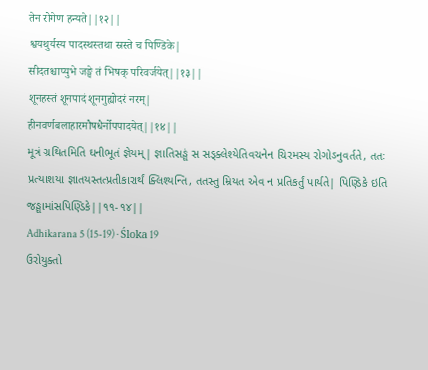तेन रोगेण हन्यते||१२||
श्वयथुर्यस्य पादस्थस्तथा स्रस्ते च पिण्डिके|
सीदतश्चाप्युभे जङ्घे तं भिषक् परिवर्जयेत्||१३||
शूनहस्तं शूनपादं शूनगुह्योदरं नरम्|
हीनवर्णबलाहारमौषधैर्नोपपादयेत्||१४||
મૂત્રં ગ્રથિતમિતિ ઘનીભૂતં જ્ઞેયમ્| જ્ઞાતિસઙ્ઘં સ સઙ્ક્લેશ્યેતિવચનેન ચિરમસ્ય રોગોઽનુવર્તતે, તતઃ પ્રત્યાશયા જ્ઞાતયસ્તત્પ્રતીકારાર્થં ક્લિશ્યન્તિ, તતસ્તુ મ્રિયત એવ ન પ્રતિકર્તું પાર્યતે| પિણ્ડિકે ઇતિ જઙ્ઘામાંસપિણ્ડિકે||૧૧-૧૪||
Adhikarana 5 (15-19) · Śloka 19
ઉરોયુક્તો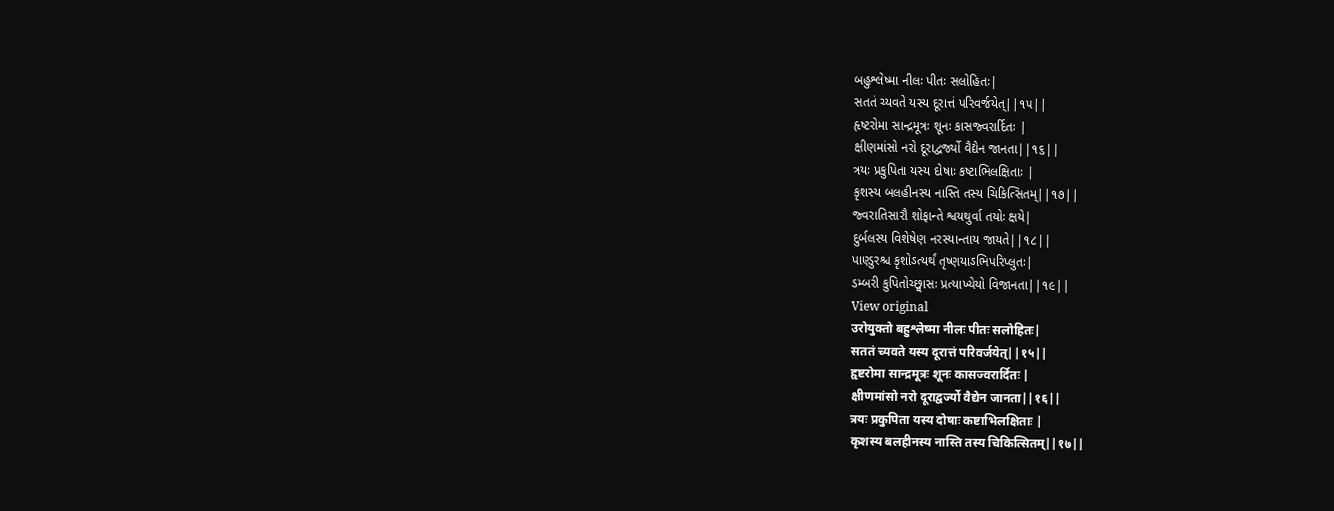બહુશ્લેષ્મા નીલઃ પીતઃ સલોહિતઃ|
સતતં ચ્યવતે યસ્ય દૂરાત્તં પરિવર્જયેત્||૧૫||
હૃષ્ટરોમા સાન્દ્રમૂત્રઃ શૂનઃ કાસજ્વરાર્દિતઃ |
ક્ષીણમાંસો નરો દૂરાદ્વર્જ્યો વૈદ્યેન જાનતા||૧૬||
ત્રયઃ પ્રકુપિતા યસ્ય દોષાઃ કષ્ટાભિલક્ષિતાઃ |
કૃશસ્ય બલહીનસ્ય નાસ્તિ તસ્ય ચિકિત્સિતમ્||૧૭||
જ્વરાતિસારૌ શોફાન્તે શ્વયથુર્વા તયોઃ ક્ષયે|
દુર્બલસ્ય વિશેષેણ નરસ્યાન્તાય જાયતે||૧૮||
પાણ્ડુરશ્ચ કૃશોઽત્યર્થં તૃષ્ણયાઽભિપરિપ્લુતઃ|
ડમ્બરી કુપિતોચ્છ્વાસઃ પ્રત્યાખ્યેયો વિજાનતા||૧૯||
View original
उरोयुक्तो बहुश्लेष्मा नीलः पीतः सलोहितः|
सततं च्यवते यस्य दूरात्तं परिवर्जयेत्||१५||
हृष्टरोमा सान्द्रमूत्रः शूनः कासज्वरार्दितः |
क्षीणमांसो नरो दूराद्वर्ज्यो वैद्येन जानता||१६||
त्रयः प्रकुपिता यस्य दोषाः कष्टाभिलक्षिताः |
कृशस्य बलहीनस्य नास्ति तस्य चिकित्सितम्||१७||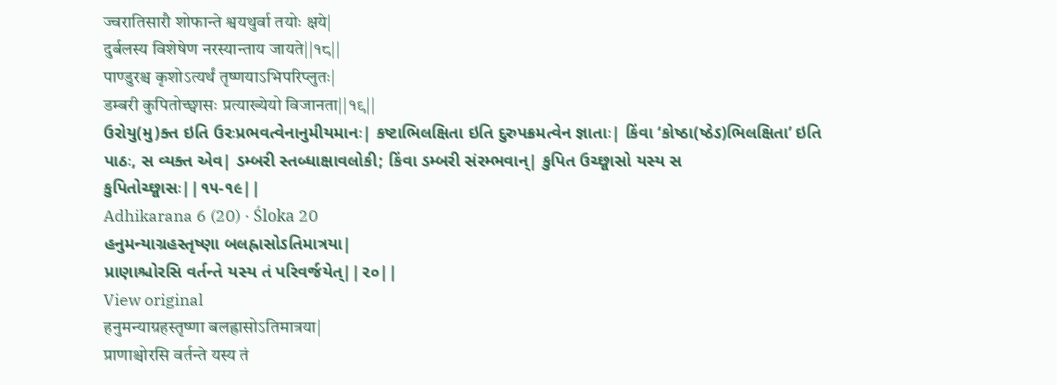ज्वरातिसारौ शोफान्ते श्वयथुर्वा तयोः क्षये|
दुर्बलस्य विशेषेण नरस्यान्ताय जायते||१८||
पाण्डुरश्च कृशोऽत्यर्थं तृष्णयाऽभिपरिप्लुतः|
डम्बरी कुपितोच्छ्वासः प्रत्याख्येयो विजानता||१९||
ઉરોયુ(મુ)ક્ત ઇતિ ઉરઃપ્રભવત્વેનાનુમીયમાનઃ| કષ્ટાભિલક્ષિતા ઇતિ દુરુપક્રમત્વેન જ્ઞાતાઃ| કિંવા ‘કોષ્ઠા(ષ્ઠેઽ)ભિલક્ષિતા’ ઇતિ પાઠઃ, સ વ્યક્ત એવ| ડમ્બરી સ્તબ્ધાક્ષાવલોકી; કિંવા ડમ્બરી સંરમ્ભવાન્| કુપિત ઉચ્છ્વાસો યસ્ય સ કુપિતોચ્છ્વાસઃ||૧૫-૧૯||
Adhikarana 6 (20) · Śloka 20
હનુમન્યાગ્રહસ્તૃષ્ણા બલહ્રાસોઽતિમાત્રયા|
પ્રાણાશ્ચોરસિ વર્તન્તે યસ્ય તં પરિવર્જયેત્||૨૦||
View original
हनुमन्याग्रहस्तृष्णा बलह्रासोऽतिमात्रया|
प्राणाश्चोरसि वर्तन्ते यस्य तं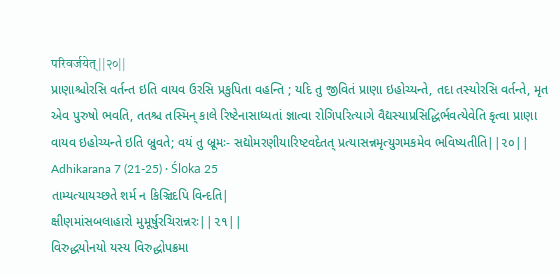परिवर्जयेत्||२०||
પ્રાણાશ્ચોરસિ વર્તન્ત ઇતિ વાયવ ઉરસિ પ્રકુપિતા વહન્તિ ; યદિ તુ જીવિતં પ્રાણા ઇહોચ્યન્તે, તદા તસ્યોરસિ વર્તન્તે, મૃત એવ પુરુષો ભવતિ, તતશ્ચ તસ્મિન્ કાલે રિષ્ટેનાસાધ્યતાં જ્ઞાત્વા રોગિપરિત્યાગે વૈદ્યસ્યાપ્રસિદ્ધિર્ભવત્યેવેતિ કૃત્વા પ્રાણા વાયવ ઇહોચ્યન્તે ઇતિ બ્રુવતે; વયં તુ બ્રૂમઃ- સદ્યોમરણીયારિષ્ટવદેતત્ પ્રત્યાસન્નમૃત્યુગમકમેવ ભવિષ્યતીતિ||૨૦||
Adhikarana 7 (21-25) · Śloka 25
તામ્યત્યાયચ્છતે શર્મ ન કિઞ્ચિદપિ વિન્દતિ|
ક્ષીણમાંસબલાહારો મુમૂર્ષુરચિરાન્નરઃ||૨૧||
વિરુદ્ધયોનયો યસ્ય વિરુદ્ધોપક્રમા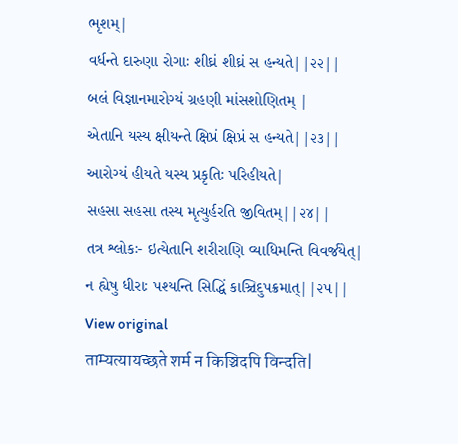ભૃશમ્|
વર્ધન્તે દારુણા રોગાઃ શીઘ્રં શીઘ્રં સ હન્યતે||૨૨||
બલં વિજ્ઞાનમારોગ્યં ગ્રહણી માંસશોણિતમ્ |
એતાનિ યસ્ય ક્ષીયન્તે ક્ષિપ્રં ક્ષિપ્રં સ હન્યતે||૨૩||
આરોગ્યં હીયતે યસ્ય પ્રકૃતિઃ પરિહીયતે|
સહસા સહસા તસ્ય મૃત્યુર્હરતિ જીવિતમ્||૨૪||
તત્ર શ્લોકઃ- ઇત્યેતાનિ શરીરાણિ વ્યાધિમન્તિ વિવર્જયેત્|
ન હ્યેષુ ધીરાઃ પશ્યન્તિ સિદ્ધિં કાઞ્ચિદુપક્રમાત્||૨૫||
View original
ताम्यत्यायच्छते शर्म न किञ्चिदपि विन्दति|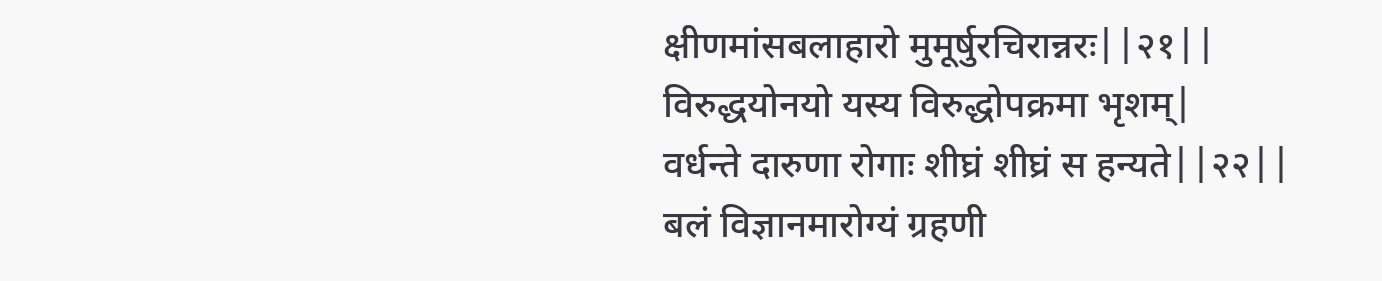क्षीणमांसबलाहारो मुमूर्षुरचिरान्नरः||२१||
विरुद्धयोनयो यस्य विरुद्धोपक्रमा भृशम्|
वर्धन्ते दारुणा रोगाः शीघ्रं शीघ्रं स हन्यते||२२||
बलं विज्ञानमारोग्यं ग्रहणी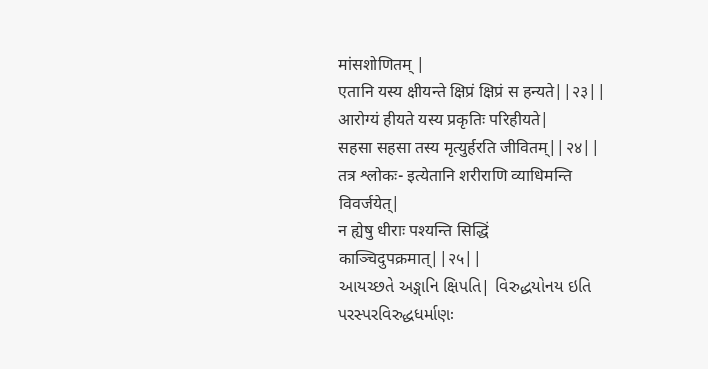मांसशोणितम् |
एतानि यस्य क्षीयन्ते क्षिप्रं क्षिप्रं स हन्यते||२३||
आरोग्यं हीयते यस्य प्रकृतिः परिहीयते|
सहसा सहसा तस्य मृत्युर्हरति जीवितम्||२४||
तत्र श्लोकः- इत्येतानि शरीराणि व्याधिमन्ति विवर्जयेत्|
न ह्येषु धीराः पश्यन्ति सिद्धिं काञ्चिदुपक्रमात्||२५||
આયચ્છતે અઙ્ગાનિ ક્ષિપતિ| વિરુદ્ધયોનય ઇતિ પરસ્પરવિરુદ્ધધર્માણઃ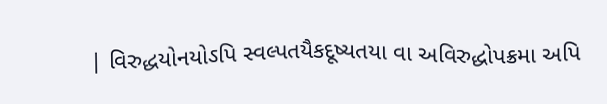| વિરુદ્ધયોનયોઽપિ સ્વલ્પતયૈકદૂષ્યતયા વા અવિરુદ્ધોપક્રમા અપિ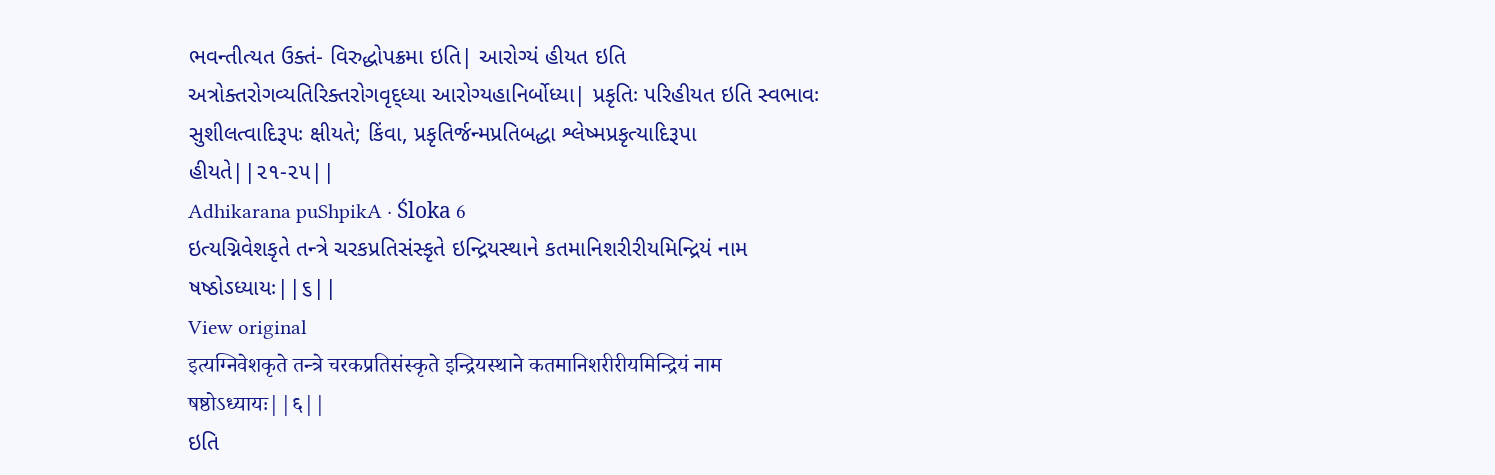ભવન્તીત્યત ઉક્તં- વિરુદ્ધોપક્રમા ઇતિ| આરોગ્યં હીયત ઇતિ અત્રોક્તરોગવ્યતિરિક્તરોગવૃદ્ધ્યા આરોગ્યહાનિર્બોધ્યા| પ્રકૃતિઃ પરિહીયત ઇતિ સ્વભાવઃ સુશીલત્વાદિરૂપઃ ક્ષીયતે; કિંવા, પ્રકૃતિર્જન્મપ્રતિબદ્ધા શ્લેષ્મપ્રકૃત્યાદિરૂપા હીયતે||૨૧-૨૫||
Adhikarana puShpikA · Śloka 6
ઇત્યગ્નિવેશકૃતે તન્ત્રે ચરકપ્રતિસંસ્કૃતે ઇન્દ્રિયસ્થાને કતમાનિશરીરીયમિન્દ્રિયં નામ ષષ્ઠોઽધ્યાયઃ||૬||
View original
इत्यग्निवेशकृते तन्त्रे चरकप्रतिसंस्कृते इन्द्रियस्थाने कतमानिशरीरीयमिन्द्रियं नाम षष्ठोऽध्यायः||६||
ઇતિ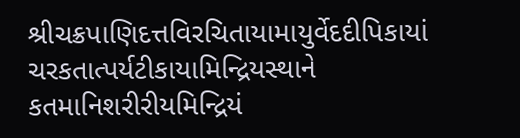શ્રીચક્રપાણિદત્તવિરચિતાયામાયુર્વેદદીપિકાયાં ચરકતાત્પર્યટીકાયામિન્દ્રિયસ્થાને કતમાનિશરીરીયમિન્દ્રિયં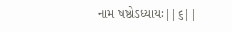નામ ષષ્ઠોઽધ્યાયઃ||૬||